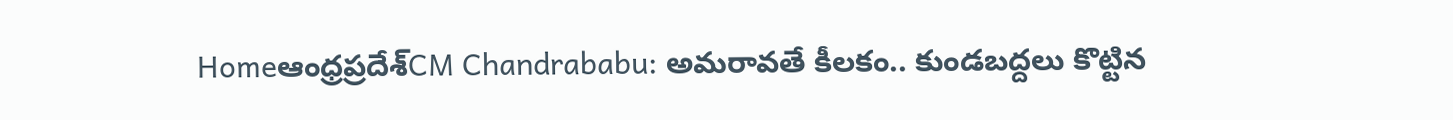Homeఆంధ్రప్రదేశ్‌CM Chandrababu: అమరావతే కీలకం.. కుండబద్దలు కొట్టిన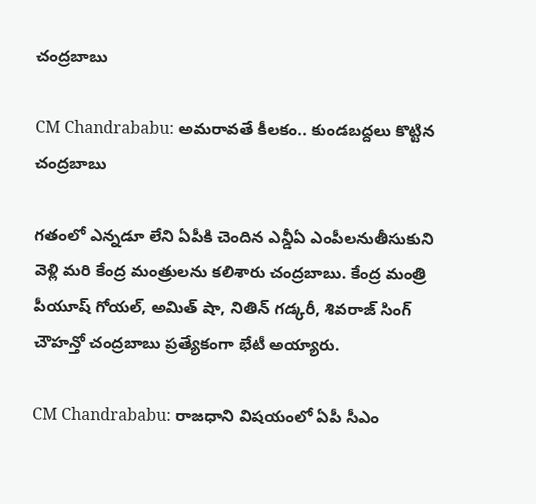చంద్రబాబు

CM Chandrababu: అమరావతే కీలకం.. కుండబద్దలు కొట్టిన చంద్రబాబు

గతంలో ఎన్నడూ లేని ఏపీకి చెందిన ఎన్డీఏ ఎంపీలనుతీసుకుని వెళ్లి మరి కేంద్ర మంత్రులను కలిశారు చంద్రబాబు. కేంద్ర మంత్రి పీయూష్ గోయల్, అమిత్ షా, నితిన్ గడ్కరీ, శివరాజ్ సింగ్ చౌహన్తో చంద్రబాబు ప్రత్యేకంగా భేటీ అయ్యారు.

CM Chandrababu: రాజధాని విషయంలో ఏపీ సీఎం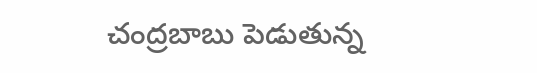చంద్రబాబు పెడుతున్న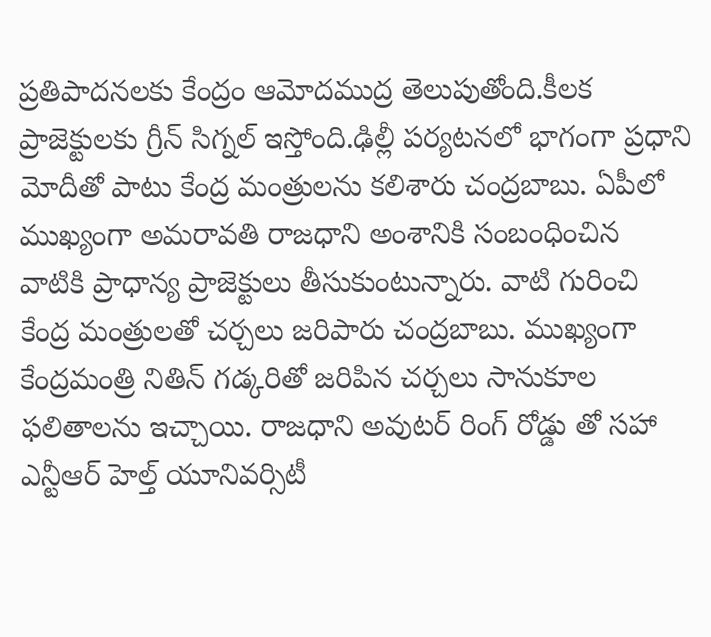ప్రతిపాదనలకు కేంద్రం ఆమోదముద్ర తెలుపుతోంది.కీలక ప్రాజెక్టులకు గ్రీన్ సిగ్నల్ ఇస్తోంది.ఢిల్లీ పర్యటనలో భాగంగా ప్రధాని మోదీతో పాటు కేంద్ర మంత్రులను కలిశారు చంద్రబాబు. ఏపీలో ముఖ్యంగా అమరావతి రాజధాని అంశానికి సంబంధించిన వాటికి ప్రాధాన్య ప్రాజెక్టులు తీసుకుంటున్నారు. వాటి గురించి కేంద్ర మంత్రులతో చర్చలు జరిపారు చంద్రబాబు. ముఖ్యంగా కేంద్రమంత్రి నితిన్ గడ్కరితో జరిపిన చర్చలు సానుకూల ఫలితాలను ఇచ్చాయి. రాజధాని అవుటర్ రింగ్ రోడ్డు తో సహా ఎన్టీఆర్ హెల్త్ యూనివర్సిటీ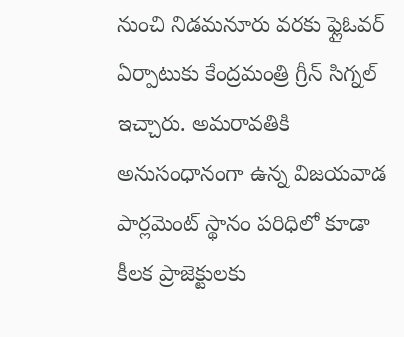నుంచి నిడమనూరు వరకు ఫ్లైఓవర్ ఏర్పాటుకు కేంద్రమంత్రి గ్రీన్ సిగ్నల్ ఇచ్చారు. అమరావతికి అనుసంధానంగా ఉన్న విజయవాడ పార్లమెంట్ స్థానం పరిధిలో కూడా కీలక ప్రాజెక్టులకు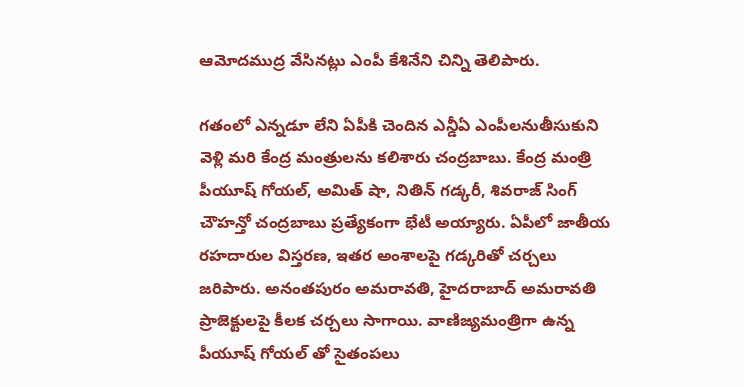ఆమోదముద్ర వేసినట్లు ఎంపీ కేశినేని చిన్ని తెలిపారు.

గతంలో ఎన్నడూ లేని ఏపీకి చెందిన ఎన్డీఏ ఎంపీలనుతీసుకుని వెళ్లి మరి కేంద్ర మంత్రులను కలిశారు చంద్రబాబు. కేంద్ర మంత్రి పీయూష్ గోయల్, అమిత్ షా, నితిన్ గడ్కరీ, శివరాజ్ సింగ్ చౌహన్తో చంద్రబాబు ప్రత్యేకంగా భేటీ అయ్యారు. ఏపీలో జాతీయ రహదారుల విస్తరణ, ఇతర అంశాలపై గడ్కరితో చర్చలు జరిపారు. అనంతపురం అమరావతి, హైదరాబాద్ అమరావతి ప్రాజెక్టులపై కీలక చర్చలు సాగాయి. వాణిజ్యమంత్రిగా ఉన్న పీయూష్ గోయల్ తో సైతంపలు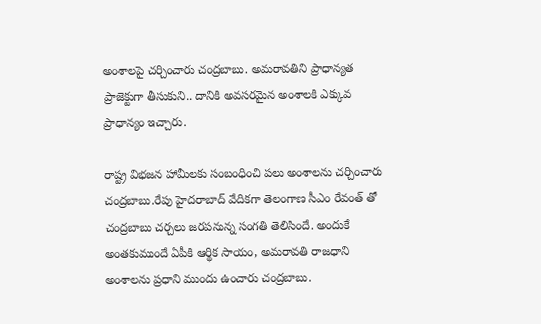అంశాలపై చర్చించారు చంద్రబాబు. అమరావతిని ప్రాధాన్యత ప్రాజెక్టుగా తీసుకుని.. దానికి అవసరమైన అంశాలకి ఎక్కువ ప్రాధాన్యం ఇచ్చారు.

రాష్ట్ర విభజన హామీలకు సంబంధించి పలు అంశాలను చర్చించారు చంద్రబాబు.రేపు హైదరాబాద్ వేదికగా తెలంగాణ సీఎం రేవంత్ తో చంద్రబాబు చర్చలు జరపనున్న సంగతి తెలిసిందే. అందుకే అంతకుముందే ఏపీకి ఆర్థిక సాయం, అమరావతి రాజధాని అంశాలను ప్రధాని ముందు ఉంచారు చంద్రబాబు.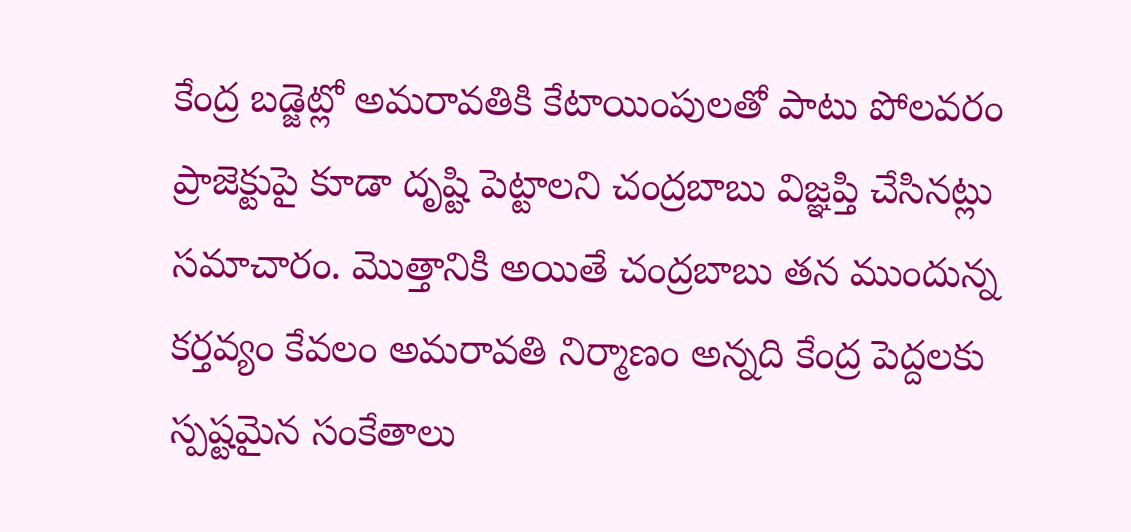కేంద్ర బడ్జెట్లో అమరావతికి కేటాయింపులతో పాటు పోలవరం ప్రాజెక్టుపై కూడా దృష్టి పెట్టాలని చంద్రబాబు విజ్ఞప్తి చేసినట్లు సమాచారం. మొత్తానికి అయితే చంద్రబాబు తన ముందున్న కర్తవ్యం కేవలం అమరావతి నిర్మాణం అన్నది కేంద్ర పెద్దలకు స్పష్టమైన సంకేతాలు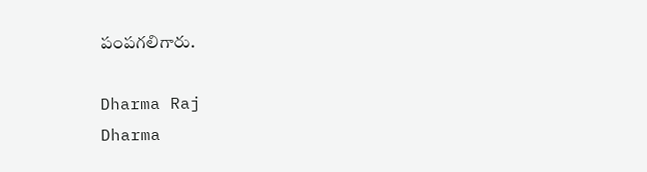పంపగలిగారు.

Dharma Raj
Dharma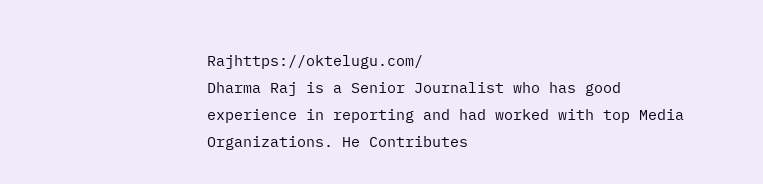Rajhttps://oktelugu.com/
Dharma Raj is a Senior Journalist who has good experience in reporting and had worked with top Media Organizations. He Contributes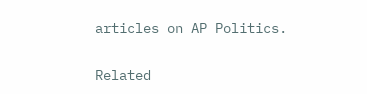articles on AP Politics.

Related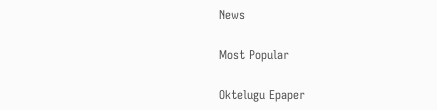News

Most Popular

Oktelugu Epaper